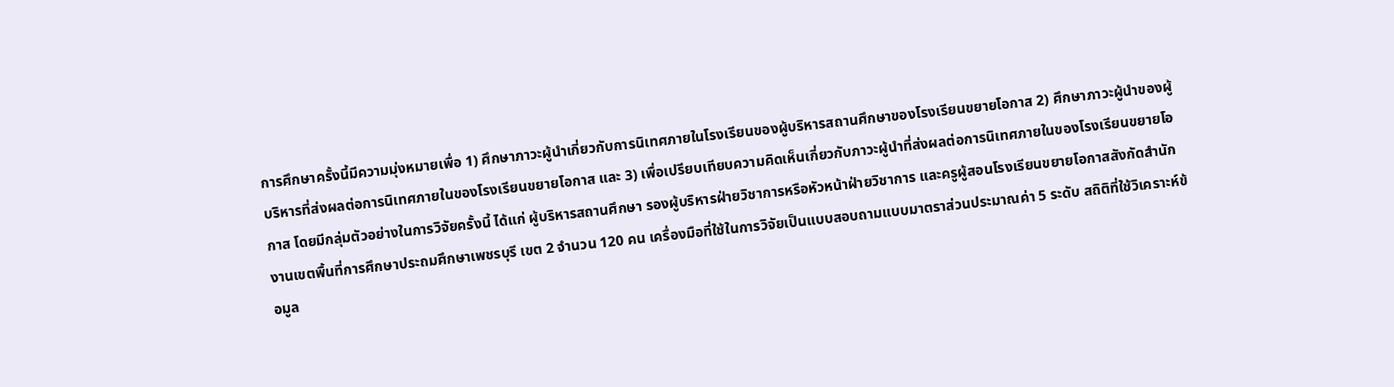การศึกษาครั้งนี้มีความมุ่งหมายเพื่อ 1) ศึกษาภาวะผู้นำเกี่ยวกับการนิเทศภายในโรงเรียนของผู้บริหารสถานศึกษาของโรงเรียนขยายโอกาส 2) ศึกษาภาวะผู้นำของผู้บริหารที่ส่งผลต่อการนิเทศภายในของโรงเรียนขยายโอกาส และ 3) เพื่อเปรียบเทียบความคิดเห็นเกี่ยวกับภาวะผู้นำที่ส่งผลต่อการนิเทศภายในของโรงเรียนขยายโอกาส โดยมีกลุ่มตัวอย่างในการวิจัยครั้งนี้ ได้แก่ ผู้บริหารสถานศึกษา รองผู้บริหารฝ่ายวิชาการหรือหัวหน้าฝ่ายวิชาการ และครูผู้สอนโรงเรียนขยายโอกาสสังกัดสำนักงานเขตพื้นที่การศึกษาประถมศึกษาเพชรบุรี เขต 2 จำนวน 120 คน เครื่องมือที่ใช้ในการวิจัยเป็นแบบสอบถามแบบมาตราส่วนประมาณค่า 5 ระดับ สถิติที่ใช้วิเคราะห์ข้อมูล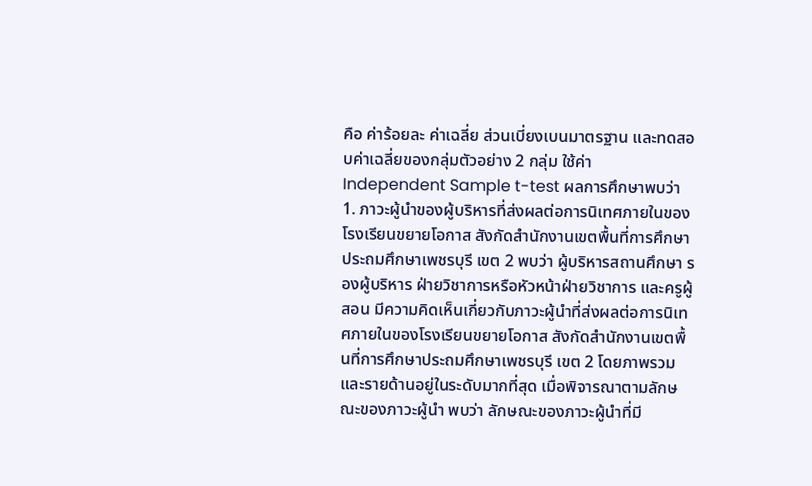คือ ค่าร้อยละ ค่าเฉลี่ย ส่วนเบี่ยงเบนมาตรฐาน และทดสอบค่าเฉลี่ยของกลุ่มตัวอย่าง 2 กลุ่ม ใช้ค่า Independent Sample t-test ผลการศึกษาพบว่า 1. ภาวะผู้นำของผู้บริหารที่ส่งผลต่อการนิเทศภายในของโรงเรียนขยายโอกาส สังกัดสำนักงานเขตพื้นที่การศึกษาประถมศึกษาเพชรบุรี เขต 2 พบว่า ผู้บริหารสถานศึกษา รองผู้บริหาร ฝ่ายวิชาการหรือหัวหน้าฝ่ายวิชาการ และครูผู้สอน มีความคิดเห็นเกี่ยวกับภาวะผู้นำที่ส่งผลต่อการนิเทศภายในของโรงเรียนขยายโอกาส สังกัดสำนักงานเขตพื้นที่การศึกษาประถมศึกษาเพชรบุรี เขต 2 โดยภาพรวมและรายด้านอยู่ในระดับมากที่สุด เมื่อพิจารณาตามลักษณะของภาวะผู้นำ พบว่า ลักษณะของภาวะผู้นำที่มี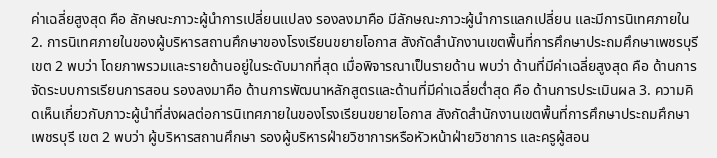ค่าเฉลี่ยสูงสุด คือ ลักษณะภาวะผู้นำการเปลี่ยนแปลง รองลงมาคือ มีลักษณะภาวะผู้นำการแลกเปลี่ยน และมีการนิเทศภายใน 2. การนิเทศภายในของผู้บริหารสถานศึกษาของโรงเรียนขยายโอกาส สังกัดสำนักงานเขตพื้นที่การศึกษาประถมศึกษาเพชรบุรี เขต 2 พบว่า โดยภาพรวมและรายด้านอยู่ในระดับมากที่สุด เมื่อพิจารณาเป็นรายด้าน พบว่า ด้านที่มีค่าเฉลี่ยสูงสุด คือ ด้านการจัดระบบการเรียนการสอน รองลงมาคือ ด้านการพัฒนาหลักสูตรและด้านที่มีค่าเฉลี่ยต่ำสุด คือ ด้านการประเมินผล 3. ความคิดเห็นเกี่ยวกับภาวะผู้นำที่ส่งผลต่อการนิเทศภายในของโรงเรียนขยายโอกาส สังกัดสำนักงานเขตพื้นที่การศึกษาประถมศึกษาเพชรบุรี เขต 2 พบว่า ผู้บริหารสถานศึกษา รองผู้บริหารฝ่ายวิชาการหรือหัวหน้าฝ่ายวิชาการ และครูผู้สอน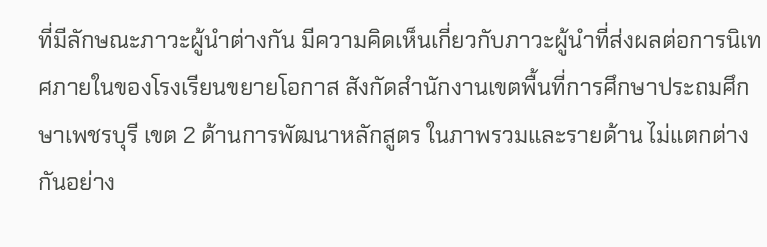ที่มีลักษณะภาวะผู้นำต่างกัน มีความคิดเห็นเกี่ยวกับภาวะผู้นำที่ส่งผลต่อการนิเทศภายในของโรงเรียนขยายโอกาส สังกัดสำนักงานเขตพื้นที่การศึกษาประถมศึกษาเพชรบุรี เขต 2 ด้านการพัฒนาหลักสูตร ในภาพรวมและรายด้าน ไม่แตกต่างกันอย่าง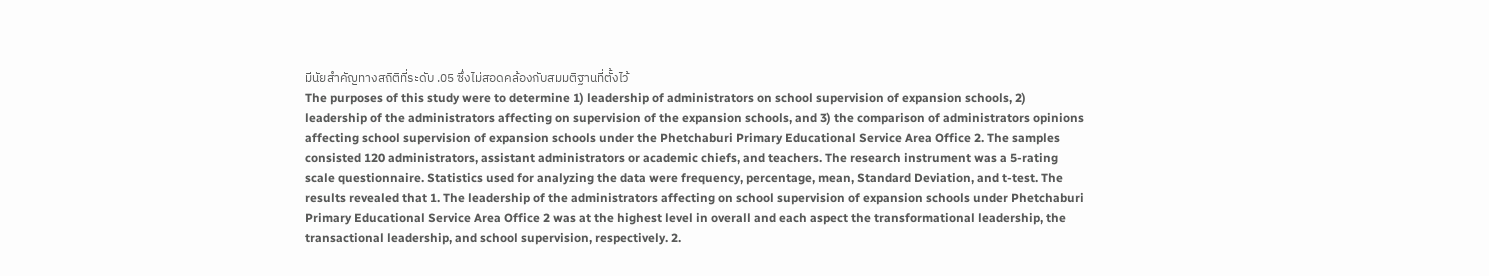มีนัยสำคัญทางสถิติที่ระดับ .05 ซึ่งไม่สอดคล้องกับสมมติฐานที่ตั้งไว้
The purposes of this study were to determine 1) leadership of administrators on school supervision of expansion schools, 2) leadership of the administrators affecting on supervision of the expansion schools, and 3) the comparison of administrators opinions affecting school supervision of expansion schools under the Phetchaburi Primary Educational Service Area Office 2. The samples consisted 120 administrators, assistant administrators or academic chiefs, and teachers. The research instrument was a 5-rating scale questionnaire. Statistics used for analyzing the data were frequency, percentage, mean, Standard Deviation, and t-test. The results revealed that 1. The leadership of the administrators affecting on school supervision of expansion schools under Phetchaburi Primary Educational Service Area Office 2 was at the highest level in overall and each aspect the transformational leadership, the transactional leadership, and school supervision, respectively. 2.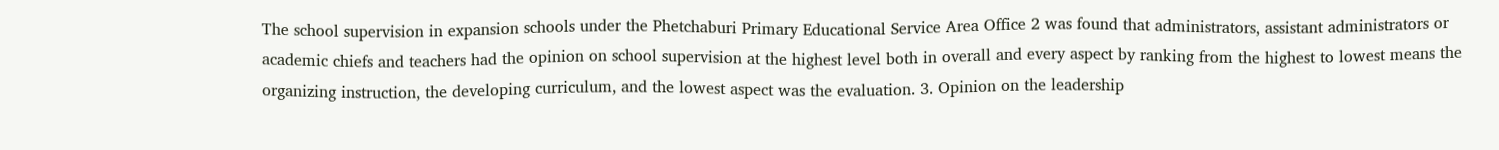The school supervision in expansion schools under the Phetchaburi Primary Educational Service Area Office 2 was found that administrators, assistant administrators or academic chiefs and teachers had the opinion on school supervision at the highest level both in overall and every aspect by ranking from the highest to lowest means the organizing instruction, the developing curriculum, and the lowest aspect was the evaluation. 3. Opinion on the leadership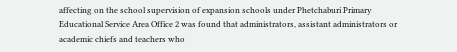affecting on the school supervision of expansion schools under Phetchaburi Primary Educational Service Area Office 2 was found that administrators, assistant administrators or academic chiefs and teachers who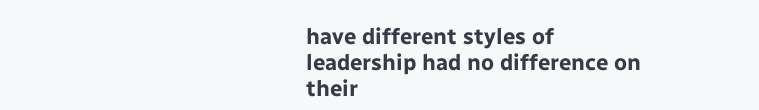have different styles of leadership had no difference on their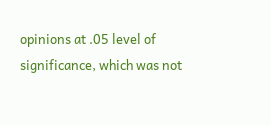opinions at .05 level of significance, which was not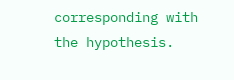corresponding with the hypothesis.